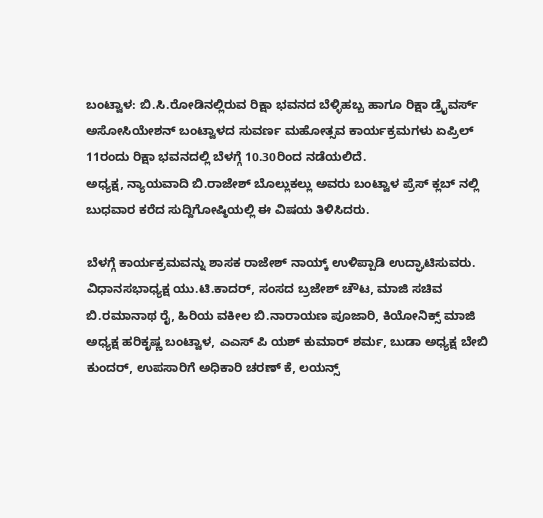ಬಂಟ್ವಾಳ: ಬಿ.ಸಿ.ರೋಡಿನಲ್ಲಿರುವ ರಿಕ್ಷಾ ಭವನದ ಬೆಳ್ಳಿಹಬ್ಬ ಹಾಗೂ ರಿಕ್ಷಾ ಡ್ರೈವರ್ಸ್ ಅಸೋಸಿಯೇಶನ್ ಬಂಟ್ವಾಳದ ಸುವರ್ಣ ಮಹೋತ್ಸವ ಕಾರ್ಯಕ್ರಮಗಳು ಏಪ್ರಿಲ್ 11ರಂದು ರಿಕ್ಷಾ ಭವನದಲ್ಲಿ ಬೆಳಗ್ಗೆ 10.30ರಿಂದ ನಡೆಯಲಿದೆ.
ಅಧ್ಯಕ್ಷ, ನ್ಯಾಯವಾದಿ ಬಿ.ರಾಜೇಶ್ ಬೊಲ್ಲುಕಲ್ಲು ಅವರು ಬಂಟ್ವಾಳ ಪ್ರೆಸ್ ಕ್ಲಬ್ ನಲ್ಲಿ ಬುಧವಾರ ಕರೆದ ಸುದ್ದಿಗೋಷ್ಠಿಯಲ್ಲಿ ಈ ವಿಷಯ ತಿಳಿಸಿದರು.

ಬೆಳಗ್ಗೆ ಕಾರ್ಯಕ್ರಮವನ್ನು ಶಾಸಕ ರಾಜೇಶ್ ನಾಯ್ಕ್ ಉಳಿಪ್ಪಾಡಿ ಉದ್ಘಾಟಿಸುವರು. ವಿಧಾನಸಭಾಧ್ಯಕ್ಷ ಯು.ಟಿ.ಕಾದರ್, ಸಂಸದ ಬ್ರಜೇಶ್ ಚೌಟ, ಮಾಜಿ ಸಚಿವ ಬಿ.ರಮಾನಾಥ ರೈ, ಹಿರಿಯ ವಕೀಲ ಬಿ.ನಾರಾಯಣ ಪೂಜಾರಿ, ಕಿಯೋನಿಕ್ಸ್ ಮಾಜಿ ಅಧ್ಯಕ್ಷ ಹರಿಕೃಷ್ಣ ಬಂಟ್ವಾಳ, ಎಎಸ್ ಪಿ ಯಶ್ ಕುಮಾರ್ ಶರ್ಮ, ಬುಡಾ ಅಧ್ಯಕ್ಷ ಬೇಬಿ ಕುಂದರ್, ಉಪಸಾರಿಗೆ ಅಧಿಕಾರಿ ಚರಣ್ ಕೆ, ಲಯನ್ಸ್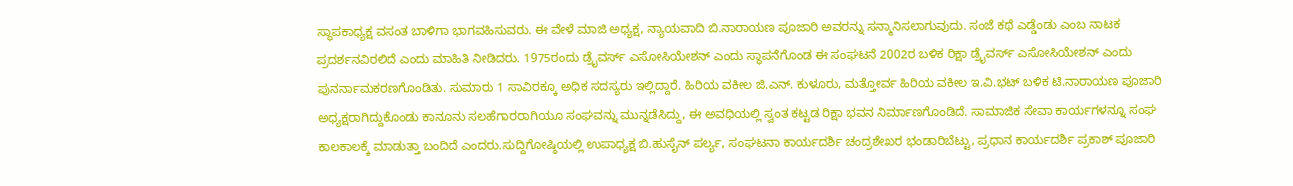ಸ್ಥಾಪಕಾಧ್ಯಕ್ಷ ವಸಂತ ಬಾಳಿಗಾ ಭಾಗವಹಿಸುವರು. ಈ ವೇಳೆ ಮಾಜಿ ಅಧ್ಯಕ್ಷ, ನ್ಯಾಯವಾದಿ ಬಿ.ನಾರಾಯಣ ಪೂಜಾರಿ ಅವರನ್ನು ಸನ್ಮಾನಿಸಲಾಗುವುದು. ಸಂಜೆ ಕಥೆ ಎಡ್ಡೆಂಡು ಎಂಬ ನಾಟಕ ಪ್ರದರ್ಶನವಿರಲಿದೆ ಎಂದು ಮಾಹಿತಿ ನೀಡಿದರು. 1975ರಂದು ಡ್ರೈವರ್ಸ್ ಎಸೋಸಿಯೇಶನ್ ಎಂದು ಸ್ಥಾಪನೆಗೊಂಡ ಈ ಸಂಘಟನೆ 2002ರ ಬಳಿಕ ರಿಕ್ಷಾ ಡ್ರೈವರ್ಸ್ ಎಸೋಸಿಯೇಶನ್ ಎಂದು ಪುನರ್ನಾಮಕರಣಗೊಂಡಿತು. ಸುಮಾರು 1 ಸಾವಿರಕ್ಕೂ ಅಧಿಕ ಸದಸ್ಯರು ಇಲ್ಲಿದ್ದಾರೆ. ಹಿರಿಯ ವಕೀಲ ಜಿ.ಎನ್. ಕುಳೂರು, ಮತ್ತೋರ್ವ ಹಿರಿಯ ವಕೀಲ ಇ.ವಿ.ಭಟ್ ಬಳಿಕ ಟಿ.ನಾರಾಯಣ ಪೂಜಾರಿ ಅಧ್ಯಕ್ಷರಾಗಿದ್ದುಕೊಂಡು ಕಾನೂನು ಸಲಹೆಗಾರರಾಗಿಯೂ ಸಂಘವನ್ನು ಮುನ್ನಡೆಸಿದ್ದು, ಈ ಅವಧಿಯಲ್ಲಿ ಸ್ವಂತ ಕಟ್ಟಡ ರಿಕ್ಷಾ ಭವನ ನಿರ್ಮಾಣಗೊಂಡಿದೆ. ಸಾಮಾಜಿಕ ಸೇವಾ ಕಾರ್ಯಗಳನ್ನೂ ಸಂಘ ಕಾಲಕಾಲಕ್ಕೆ ಮಾಡುತ್ತಾ ಬಂದಿದೆ ಎಂದರು.ಸುದ್ದಿಗೋಷ್ಠಿಯಲ್ಲಿ ಉಪಾಧ್ಯಕ್ಷ ಬಿ.ಹುಸೈನ್ ಪರ್ಲ್ಯ, ಸಂಘಟನಾ ಕಾರ್ಯದರ್ಶಿ ಚಂದ್ರಶೇಖರ ಭಂಡಾರಿಬೆಟ್ಟು, ಪ್ರಧಾನ ಕಾರ್ಯದರ್ಶಿ ಪ್ರಕಾಶ್ ಪೂಜಾರಿ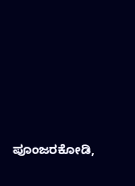ಪೂಂಜರಕೋಡಿ,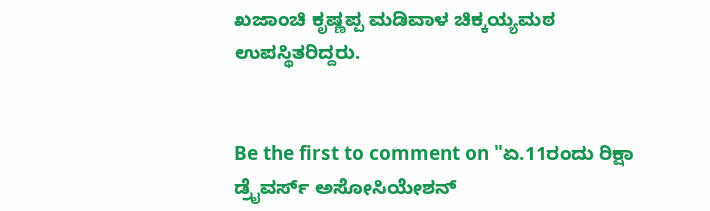ಖಜಾಂಚಿ ಕೃಷ್ಣಪ್ಪ ಮಡಿವಾಳ ಚಿಕ್ಕಯ್ಯಮಠ ಉಪಸ್ಥಿತರಿದ್ದರು.


Be the first to comment on "ಏ.11ರಂದು ರಿಕ್ಷಾ ಡ್ರೈವರ್ಸ್ ಅಸೋಸಿಯೇಶನ್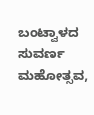ಬಂಟ್ವಾಳದ ಸುವರ್ಣ ಮಹೋತ್ಸವ,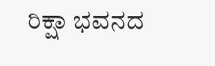ರಿಕ್ಷಾ ಭವನದ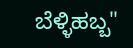ಬೆಳ್ಳಿಹಬ್ಬ"